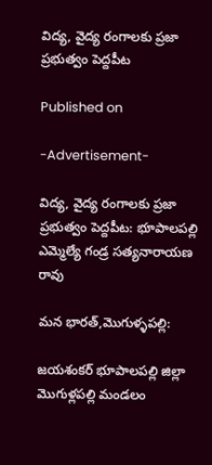విద్య, వైద్య రంగాలకు ప్రజా ప్రభుత్వం పెద్దపీట

Published on

-Advertisement-

విద్య, వైద్య రంగాలకు ప్రజా ప్రభుత్వం పెద్దపీట: భూపాలపల్లి ఎమ్మెల్యే గండ్ర సత్యనారాయణ రావు

మన భారత్,మొగుళ్ళపల్లి:

జయశంకర్ భూపాలపల్లి జిల్లా మొగుళ్లపల్లి మండలం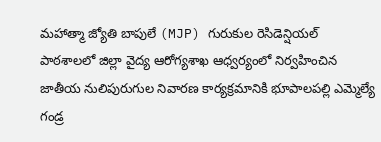మహాత్మా జ్యోతి బాపులే (MJP) గురుకుల రెసిడెన్షియల్ పాఠశాలలో జిల్లా వైద్య ఆరోగ్యశాఖ ఆధ్వర్యంలో నిర్వహించిన జాతీయ నులిపురుగుల నివారణ కార్యక్రమానికి భూపాలపల్లి ఎమ్మెల్యే గండ్ర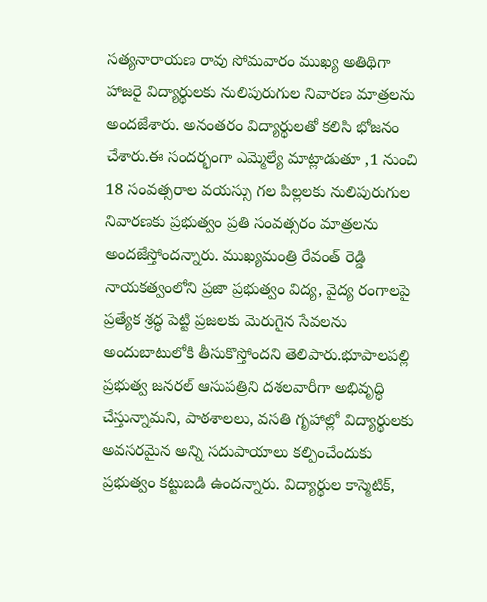సత్యనారాయణ రావు సోమవారం ముఖ్య అతిథిగా హాజరై విద్యార్థులకు నులిపురుగుల నివారణ మాత్రలను అందజేశారు. అనంతరం విద్యార్థులతో కలిసి భోజనం చేశారు.ఈ సందర్భంగా ఎమ్మెల్యే మాట్లాడుతూ ,1 నుంచి 18 సంవత్సరాల వయస్సు గల పిల్లలకు నులిపురుగుల నివారణకు ప్రభుత్వం ప్రతి సంవత్సరం మాత్రలను అందజేస్తోందన్నారు. ముఖ్యమంత్రి రేవంత్ రెడ్డి నాయకత్వంలోని ప్రజా ప్రభుత్వం విద్య, వైద్య రంగాలపై ప్రత్యేక శ్రద్ధ పెట్టి ప్రజలకు మెరుగైన సేవలను అందుబాటులోకి తీసుకొస్తోందని తెలిపారు.భూపాలపల్లి ప్రభుత్వ జనరల్ ఆసుపత్రిని దశలవారీగా అభివృద్ధి చేస్తున్నామని, పాఠశాలలు, వసతి గృహాల్లో విద్యార్థులకు అవసరమైన అన్ని సదుపాయాలు కల్పించేందుకు ప్రభుత్వం కట్టుబడి ఉందన్నారు. విద్యార్థుల కాస్మెటిక్,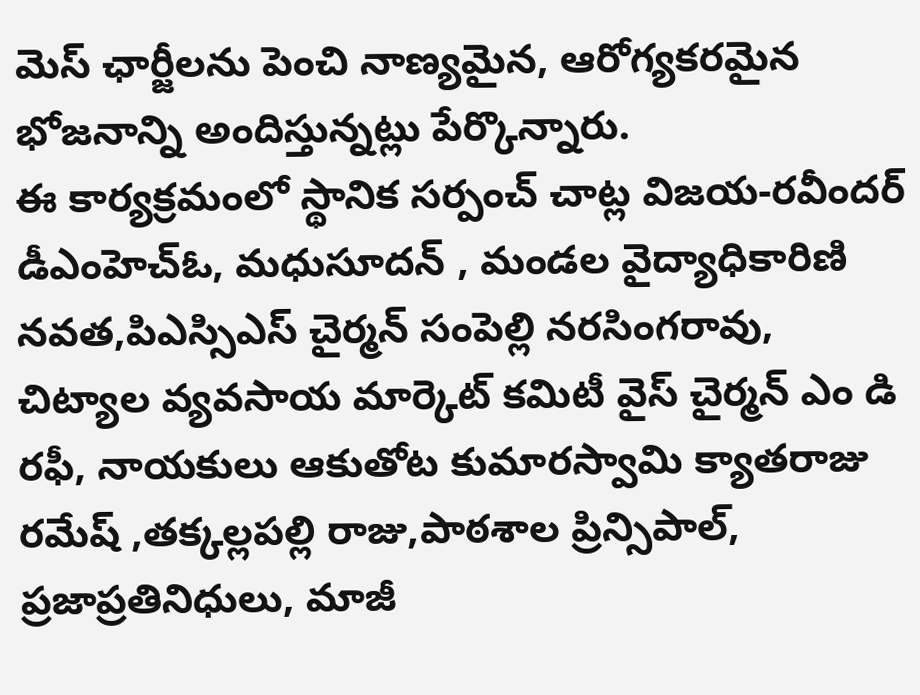మెస్ ఛార్జీలను పెంచి నాణ్యమైన, ఆరోగ్యకరమైన భోజనాన్ని అందిస్తున్నట్లు పేర్కొన్నారు.
ఈ కార్యక్రమంలో స్థానిక సర్పంచ్ చాట్ల విజయ-రవీందర్ డీఎంహెచ్‌ఓ, మధుసూదన్ , మండల వైద్యాధికారిణి నవత,పిఎస్సిఎస్ చైర్మన్ సంపెల్లి నరసింగరావు, చిట్యాల వ్యవసాయ మార్కెట్ కమిటీ వైస్ చైర్మన్ ఎం డి రఫీ, నాయకులు ఆకుతోట కుమారస్వామి క్యాతరాజు రమేష్ ,తక్కల్లపల్లి రాజు,పాఠశాల ప్రిన్సిపాల్, ప్రజాప్రతినిధులు, మాజీ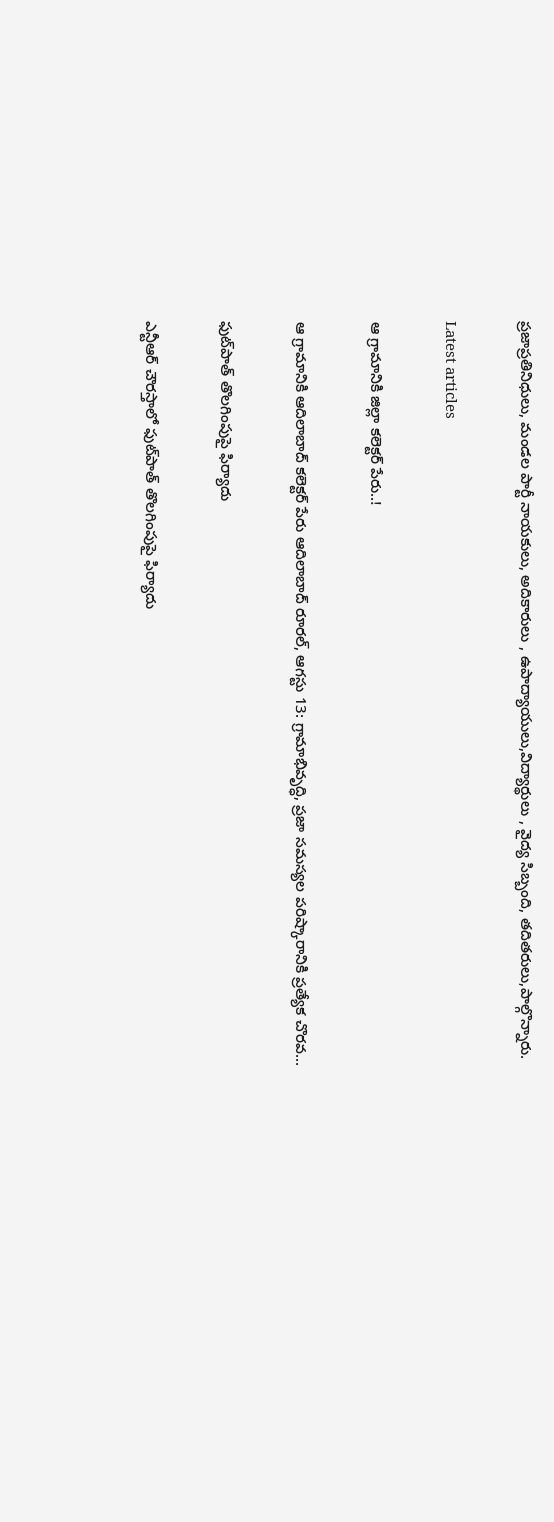ప్రజాప్రతినిధులు, మండల పార్టీ నాయకులు, అదికారులు , ఉపాద్యాయులు,విద్యార్థులు , వైద్య సిబ్బంది, తదితరులు,పాల్గొన్నారు.

Latest articles

ఆ గ్రామానికి జిల్లా కలెక్టర్ పేరు..!

ఆ గ్రామానికి ఆదిలాబాద్ కలెక్టర్ పేరు ఆదిలాబాద్ రూరల్, ఆగస్టు 13: గ్రామాభివృద్ధి, ప్రజా సమస్యల పరిష్కారానికి ప్రత్యేక చొరవ...

ఫుట్‌పాత్ తొలగింపుపై ఫిర్యాదు

ఎన్టీఆర్ చౌరస్తాలో ఫుట్‌పాత్ తొలగింపుపై ఫిర్యాదు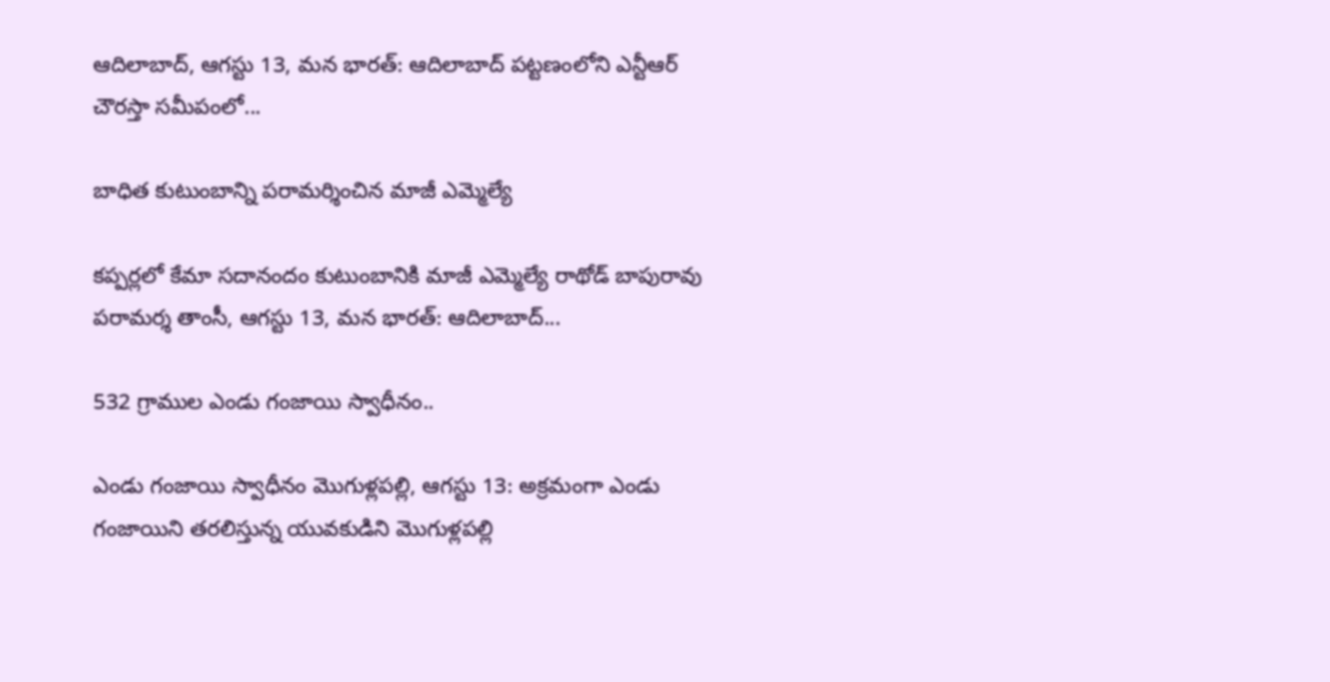ఆదిలాబాద్, ఆగస్టు 13, మన భారత్: ఆదిలాబాద్ పట్టణంలోని ఎన్టీఆర్ చౌరస్తా సమీపంలో...

బాధిత కుటుంబాన్ని పరామర్శించిన మాజీ ఎమ్మెల్యే

కప్పర్లలో కేమా సదానందం కుటుంబానికి మాజీ ఎమ్మెల్యే రాథోడ్ బాపురావు పరామర్శ తాంసీ, ఆగస్టు 13, మన భారత్: ఆదిలాబాద్...

532 గ్రాముల ఎండు గంజాయి స్వాధీనం..

ఎండు గంజాయి స్వాధీనం మొగుళ్లపల్లి, ఆగస్టు 13: అక్రమంగా ఎండు గంజాయిని తరలిస్తున్న యువకుడిని మొగుళ్లపల్లి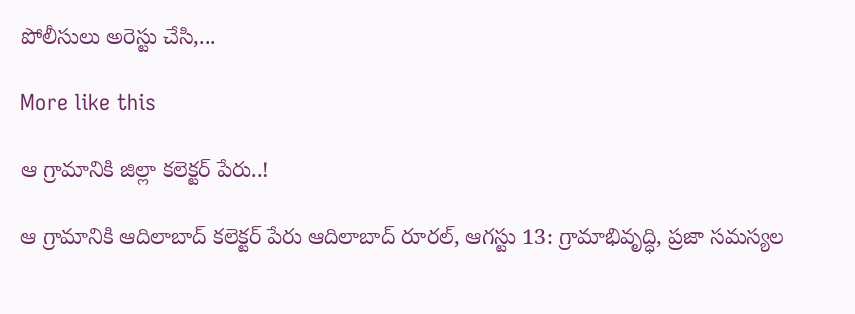పోలీసులు అరెస్టు చేసి,...

More like this

ఆ గ్రామానికి జిల్లా కలెక్టర్ పేరు..!

ఆ గ్రామానికి ఆదిలాబాద్ కలెక్టర్ పేరు ఆదిలాబాద్ రూరల్, ఆగస్టు 13: గ్రామాభివృద్ధి, ప్రజా సమస్యల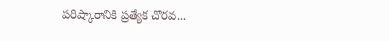పరిష్కారానికి ప్రత్యేక చొరవ...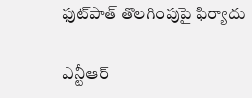ఫుట్‌పాత్ తొలగింపుపై ఫిర్యాదు

ఎన్టీఆర్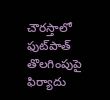చౌరస్తాలో ఫుట్‌పాత్ తొలగింపుపై ఫిర్యాదు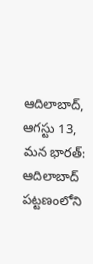ఆదిలాబాద్, ఆగస్టు 13, మన భారత్: ఆదిలాబాద్ పట్టణంలోని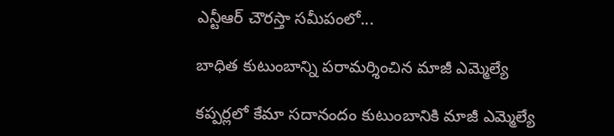ఎన్టీఆర్ చౌరస్తా సమీపంలో...

బాధిత కుటుంబాన్ని పరామర్శించిన మాజీ ఎమ్మెల్యే

కప్పర్లలో కేమా సదానందం కుటుంబానికి మాజీ ఎమ్మెల్యే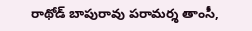రాథోడ్ బాపురావు పరామర్శ తాంసీ,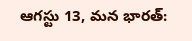ఆగస్టు 13, మన భారత్: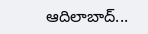ఆదిలాబాద్...